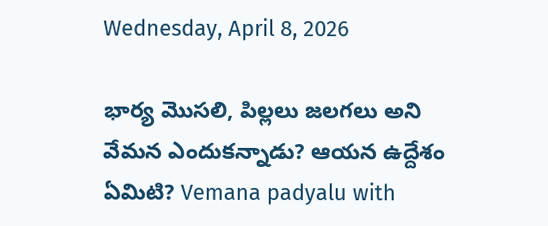Wednesday, April 8, 2026

భార్య మొసలి, పిల్లలు జలగలు అని వేమన ఎందుకన్నాడు? ఆయన ఉద్దేశం ఏమిటి? Vemana padyalu with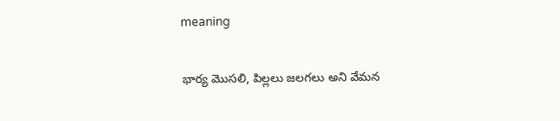meaning

భార్య మొసలి, పిల్లలు జలగలు అని వేమన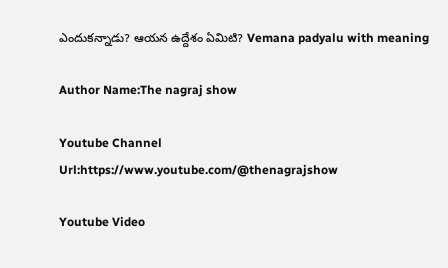ఎందుకన్నాడు? ఆయన ఉద్దేశం ఏమిటి? Vemana padyalu with meaning

Author Name:The nagraj show

Youtube Channel Url:https://www.youtube.com/@thenagrajshow

Youtube Video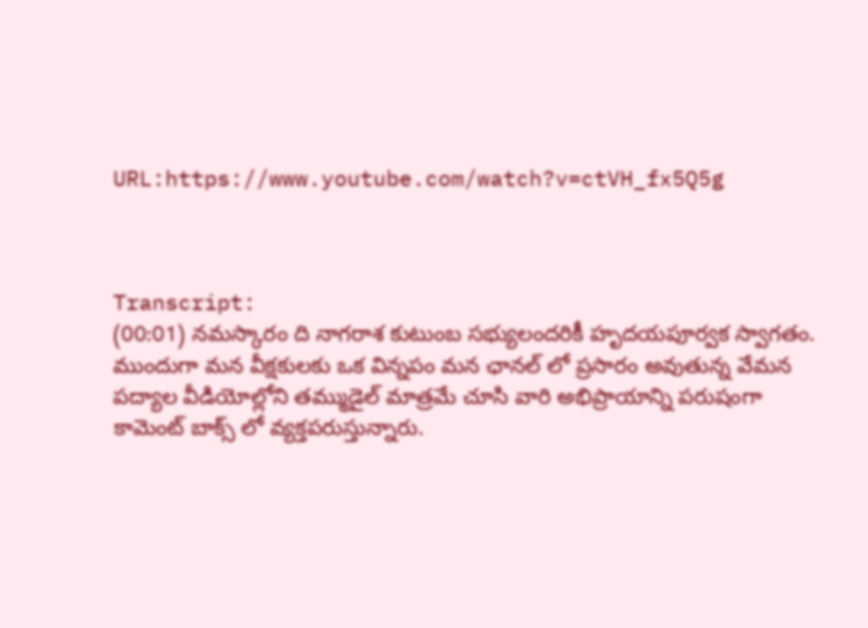URL:https://www.youtube.com/watch?v=ctVH_fx5Q5g



Transcript:
(00:01) నమస్కారం ది నాగరాశ కుటుంబ సభ్యులందరికీ హృదయపూర్వక స్వాగతం. ముందుగా మన వీక్షకులకు ఒక విన్నపం మన ఛానల్ లో ప్రసారం అవుతున్న వేమన పద్యాల వీడియోల్లోని తమ్ముడైల్ మాత్రమే చూసి వారి అభిప్రాయాన్ని పరుషంగా కామెంట్ బాక్స్ లో వ్యక్తపరుస్తున్నారు.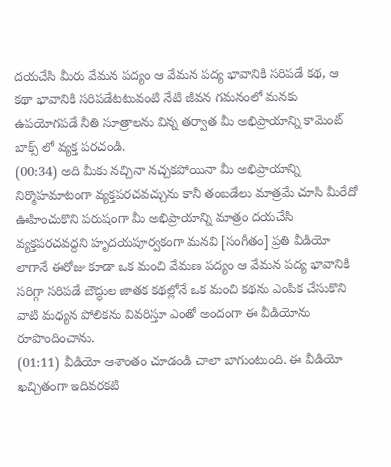దయచేసి మీరు వేమన పద్యం ఆ వేమన పద్య భావానికి సరిపడే కథ, ఆ కథా భావానికి సరిపడేటటువంటి నేటి జీవన గమనంలో మనకు ఉపయోగపడే నీతి సూత్రాలను విన్న తర్వాత మీ అభిప్రాయాన్ని కామెంట్ బాక్స్ లో వ్యక్త పరచండి.
(00:34) అది మీకు నచ్చినా నచ్చకపోయినా మీ అభిప్రాయాన్ని నిర్మొహమాటంగా వ్యక్తపరచవచ్చును కానీ తంబడేలు మాత్రమే చూసి మీరేదో ఊహించుకొని పరుషంగా మీ అభిప్రాయాన్ని మాత్రం దయచేసి వ్యక్తపరచవద్దని హృదయపూర్వకంగా మనవి [సంగీతం] ప్రతి వీడియో లాగానే ఈరోజు కూడా ఒక మంచి వేమణ పద్యం ఆ వేమన పద్య భావానికి సరిగ్గా సరిపడే బౌద్ధుల జాతక కథల్లోనే ఒక మంచి కథను ఎంపిక చేసుకొని వాటి మధ్యన పోలికను వివరిస్తూ ఎంతో అందంగా ఈ వీడియోను రూపొందించాను.
(01:11) వీడియో ఆశాంతం చూడండి చాలా బాగుంటుంది. ఈ వీడియో ఖచ్చితంగా ఇదివరకటి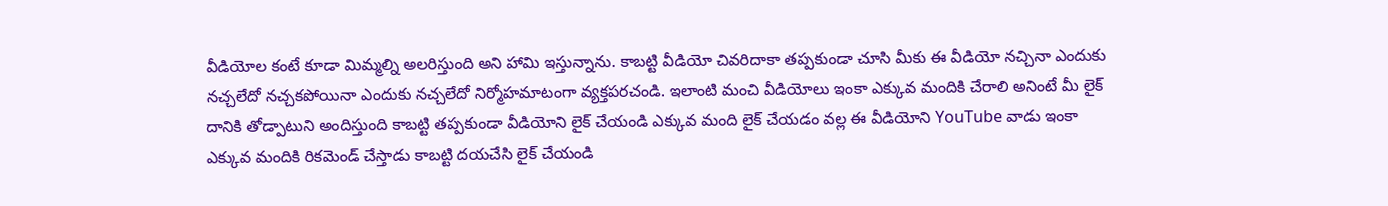వీడియోల కంటే కూడా మిమ్మల్ని అలరిస్తుంది అని హామి ఇస్తున్నాను. కాబట్టి వీడియో చివరిదాకా తప్పకుండా చూసి మీకు ఈ వీడియో నచ్చినా ఎందుకు నచ్చలేదో నచ్చకపోయినా ఎందుకు నచ్చలేదో నిర్మోహమాటంగా వ్యక్తపరచండి. ఇలాంటి మంచి వీడియోలు ఇంకా ఎక్కువ మందికి చేరాలి అనింటే మీ లైక్ దానికి తోడ్పాటుని అందిస్తుంది కాబట్టి తప్పకుండా వీడియోని లైక్ చేయండి ఎక్కువ మంది లైక్ చేయడం వల్ల ఈ వీడియోని YouTube వాడు ఇంకా ఎక్కువ మందికి రికమెండ్ చేస్తాడు కాబట్టి దయచేసి లైక్ చేయండి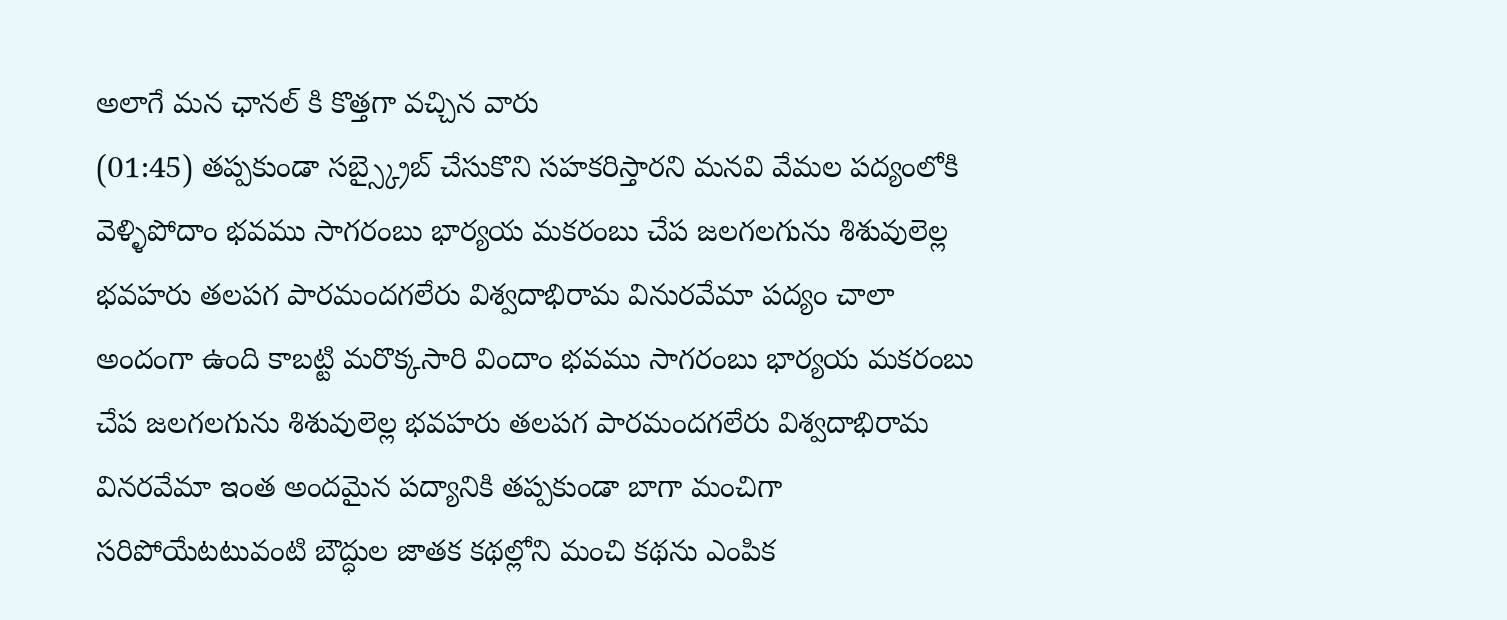అలాగే మన ఛానల్ కి కొత్తగా వచ్చిన వారు
(01:45) తప్పకుండా సబ్స్క్రైబ్ చేసుకొని సహకరిస్తారని మనవి వేమల పద్యంలోకి వెళ్ళిపోదాం భవము సాగరంబు భార్యయ మకరంబు చేప జలగలగును శిశువులెల్ల భవహరు తలపగ పారమందగలేరు విశ్వదాభిరామ వినురవేమా పద్యం చాలా అందంగా ఉంది కాబట్టి మరొక్కసారి విందాం భవము సాగరంబు భార్యయ మకరంబు చేప జలగలగును శిశువులెల్ల భవహరు తలపగ పారమందగలేరు విశ్వదాభిరామ వినరవేమా ఇంత అందమైన పద్యానికి తప్పకుండా బాగా మంచిగా సరిపోయేటటువంటి బౌద్ధుల జాతక కథల్లోని మంచి కథను ఎంపిక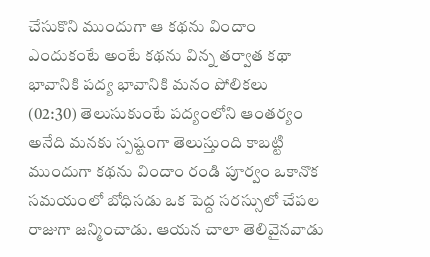చేసుకొని ముందుగా ఆ కథను విందాం ఎందుకంటే అంటే కథను విన్న తర్వాత కథా భావానికి పద్య భావానికి మనం పోలికలు
(02:30) తెలుసుకుంటే పద్యంలోని ఆంతర్యం అనేది మనకు స్పష్టంగా తెలుస్తుంది కాబట్టి ముందుగా కథను విందాం రండి పూర్వం ఒకానొక సమయంలో బోధిసడు ఒక పెద్ద సరస్సులో చేపల రాజుగా జన్మించాడు. ఆయన చాలా తెలివైనవాడు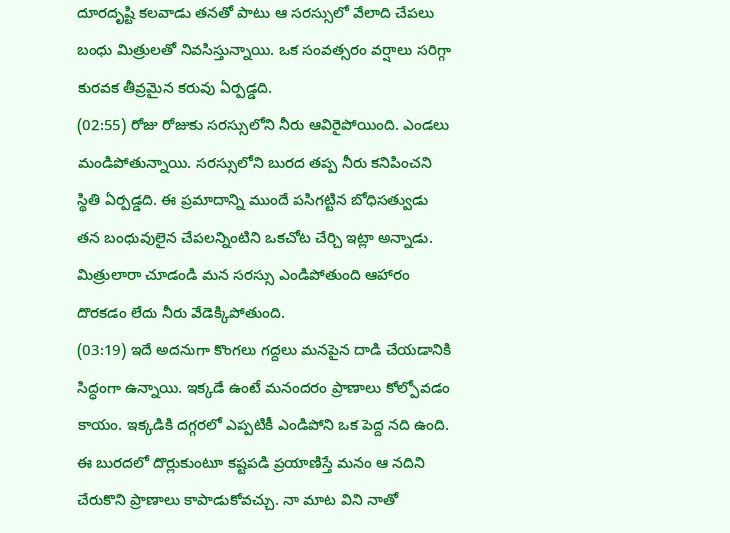దూరదృష్టి కలవాడు తనతో పాటు ఆ సరస్సులో వేలాది చేపలు బంధు మిత్రులతో నివసిస్తున్నాయి. ఒక సంవత్సరం వర్షాలు సరిగ్గా కురవక తీవ్రమైన కరువు ఏర్పడ్డది.
(02:55) రోజు రోజుకు సరస్సులోని నీరు ఆవిరైపోయింది. ఎండలు మండిపోతున్నాయి. సరస్సులోని బురద తప్ప నీరు కనిపించని స్థితి ఏర్పడ్డది. ఈ ప్రమాదాన్ని ముందే పసిగట్టిన బోధిసత్వుడు తన బంధువులైన చేపలన్నింటిని ఒకచోట చేర్చి ఇట్లా అన్నాడు. మిత్రులారా చూడండి మన సరస్సు ఎండిపోతుంది ఆహారం దొరకడం లేదు నీరు వేడెక్కిపోతుంది.
(03:19) ఇదే అదనుగా కొంగలు గద్దలు మనపైన దాడి చేయడానికి సిద్ధంగా ఉన్నాయి. ఇక్కడే ఉంటే మనందరం ప్రాణాలు కోల్పోవడం కాయం. ఇక్కడికి దగ్గరలో ఎప్పటికీ ఎండిపోని ఒక పెద్ద నది ఉంది. ఈ బురదలో దొర్లుకుంటూ కష్టపడి ప్రయాణిస్తే మనం ఆ నదిని చేరుకొని ప్రాణాలు కాపాడుకోవచ్చు. నా మాట విని నాతో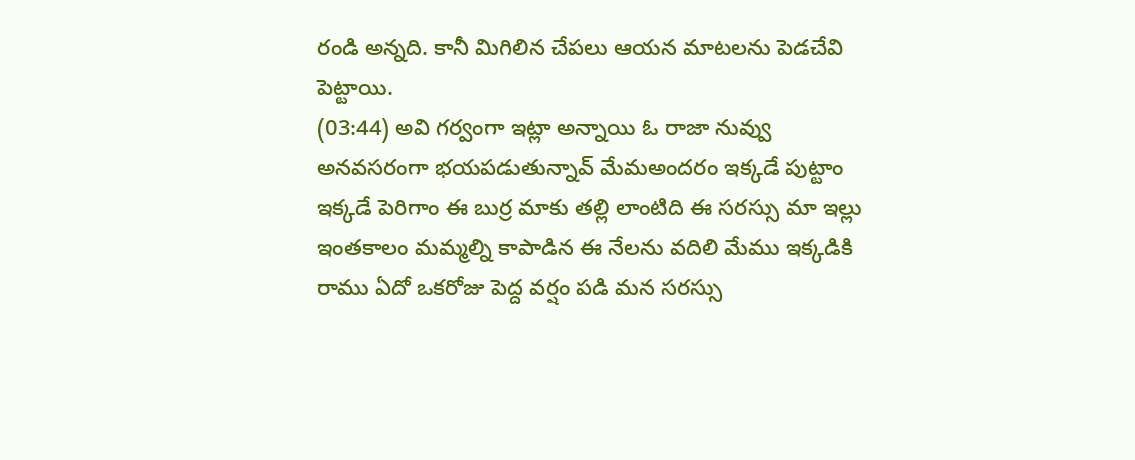రండి అన్నది. కానీ మిగిలిన చేపలు ఆయన మాటలను పెడచేవి పెట్టాయి.
(03:44) అవి గర్వంగా ఇట్లా అన్నాయి ఓ రాజా నువ్వు అనవసరంగా భయపడుతున్నావ్ మేమఅందరం ఇక్కడే పుట్టాం ఇక్కడే పెరిగాం ఈ బుర్ర మాకు తల్లి లాంటిది ఈ సరస్సు మా ఇల్లు ఇంతకాలం మమ్మల్ని కాపాడిన ఈ నేలను వదిలి మేము ఇక్కడికి రాము ఏదో ఒకరోజు పెద్ద వర్షం పడి మన సరస్సు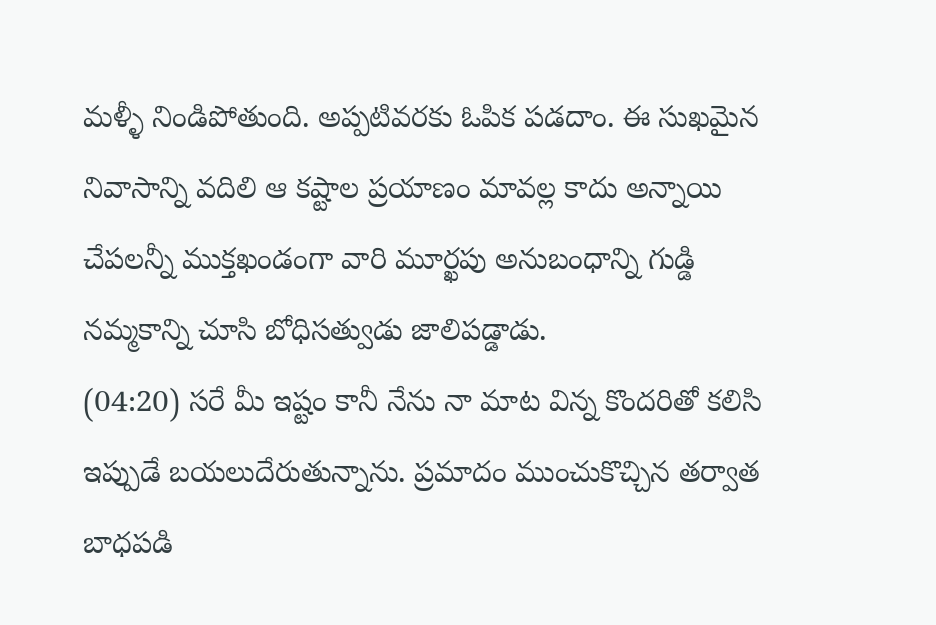మళ్ళీ నిండిపోతుంది. అప్పటివరకు ఓపిక పడదాం. ఈ సుఖమైన నివాసాన్ని వదిలి ఆ కష్టాల ప్రయాణం మావల్ల కాదు అన్నాయి చేపలన్నీ ముక్తఖండంగా వారి మూర్ఖపు అనుబంధాన్ని గుడ్డి నమ్మకాన్ని చూసి బోధిసత్వుడు జాలిపడ్డాడు.
(04:20) సరే మీ ఇష్టం కానీ నేను నా మాట విన్న కొందరితో కలిసి ఇప్పుడే బయలుదేరుతున్నాను. ప్రమాదం ముంచుకొచ్చిన తర్వాత బాధపడి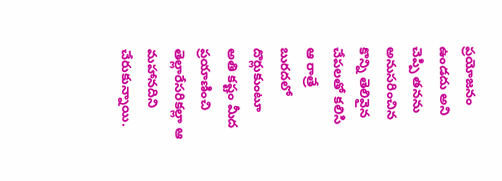ప్రయోజనం ఉండదు అని చెప్పి తనను అనుసరించిన కొన్ని తెలివైన చేపలతో కలిసి ఆ రాత్రే బురదలో దొర్లుకుంటూ అతి కష్టం మీద ప్రయాణించి తెల్లారేసరికల్లా ఆ మహానదిని చేరుకున్నాయి.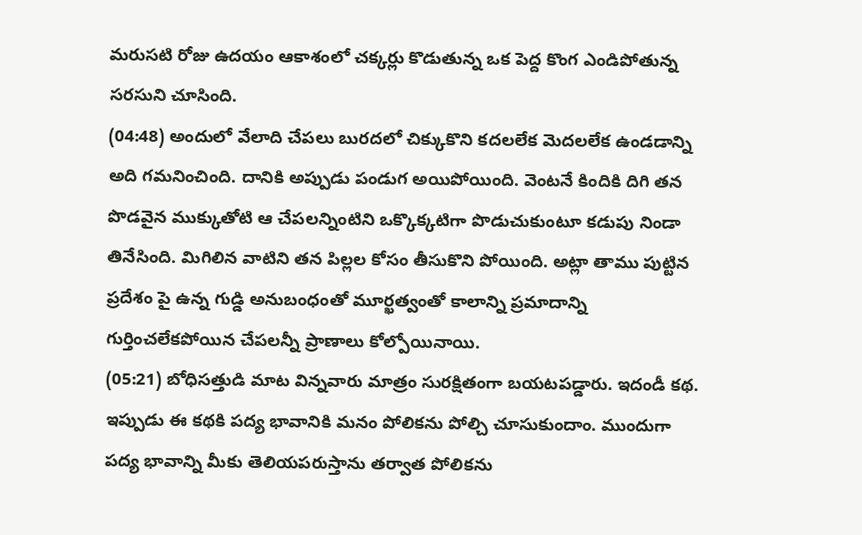మరుసటి రోజు ఉదయం ఆకాశంలో చక్కర్లు కొడుతున్న ఒక పెద్ద కొంగ ఎండిపోతున్న సరసుని చూసింది.
(04:48) అందులో వేలాది చేపలు బురదలో చిక్కుకొని కదలలేక మెదలలేక ఉండడాన్ని అది గమనించింది. దానికి అప్పుడు పండుగ అయిపోయింది. వెంటనే కిందికి దిగి తన పొడవైన ముక్కుతోటి ఆ చేపలన్నింటిని ఒక్కొక్కటిగా పొడుచుకుంటూ కడుపు నిండా తినేసింది. మిగిలిన వాటిని తన పిల్లల కోసం తీసుకొని పోయింది. అట్లా తాము పుట్టిన ప్రదేశం పై ఉన్న గుడ్డి అనుబంధంతో మూర్ఖత్వంతో కాలాన్ని ప్రమాదాన్ని గుర్తించలేకపోయిన చేపలన్నీ ప్రాణాలు కోల్పోయినాయి.
(05:21) బోధిసత్తుడి మాట విన్నవారు మాత్రం సురక్షితంగా బయటపడ్డారు. ఇదండీ కథ. ఇప్పుడు ఈ కథకి పద్య భావానికి మనం పోలికను పోల్చి చూసుకుందాం. ముందుగా పద్య భావాన్ని మీకు తెలియపరుస్తాను తర్వాత పోలికను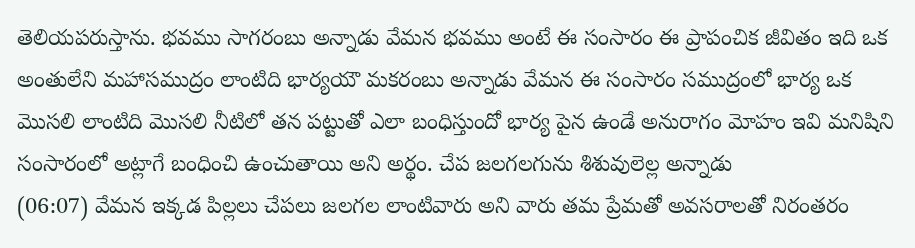తెలియపరుస్తాను. భవము సాగరంబు అన్నాడు వేమన భవము అంటే ఈ సంసారం ఈ ప్రాపంచిక జీవితం ఇది ఒక అంతులేని మహాసముద్రం లాంటిది భార్యయౌ మకరంబు అన్నాడు వేమన ఈ సంసారం సముద్రంలో భార్య ఒక మొసలి లాంటిది మొసలి నీటిలో తన పట్టుతో ఎలా బంధిస్తుందో భార్య పైన ఉండే అనురాగం మోహం ఇవి మనిషిని సంసారంలో అట్లాగే బంధించి ఉంచుతాయి అని అర్థం. చేప జలగలగును శిశువులెల్ల అన్నాడు
(06:07) వేమన ఇక్కడ పిల్లలు చేపలు జలగల లాంటివారు అని వారు తమ ప్రేమతో అవసరాలతో నిరంతరం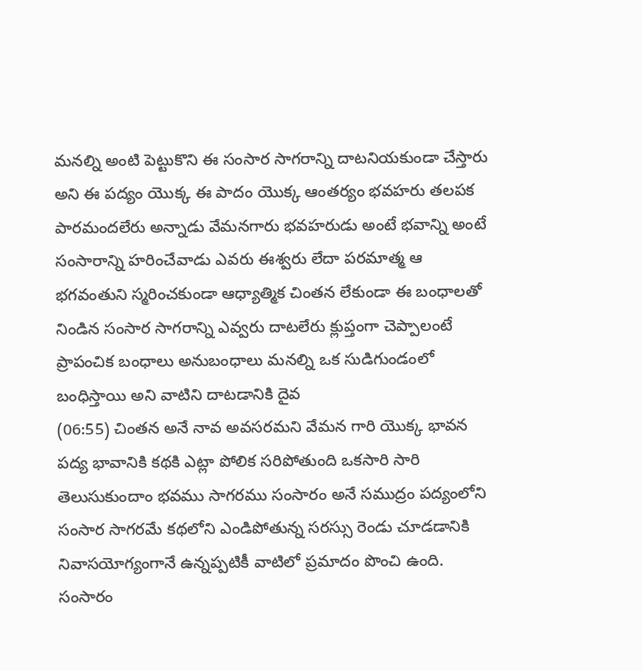మనల్ని అంటి పెట్టుకొని ఈ సంసార సాగరాన్ని దాటనియకుండా చేస్తారు అని ఈ పద్యం యొక్క ఈ పాదం యొక్క ఆంతర్యం భవహరు తలపక పారమందలేరు అన్నాడు వేమనగారు భవహరుడు అంటే భవాన్ని అంటే సంసారాన్ని హరించేవాడు ఎవరు ఈశ్వరు లేదా పరమాత్మ ఆ భగవంతుని స్మరించకుండా ఆధ్యాత్మిక చింతన లేకుండా ఈ బంధాలతో నిండిన సంసార సాగరాన్ని ఎవ్వరు దాటలేరు క్లుప్తంగా చెప్పాలంటే ప్రాపంచిక బంధాలు అనుబంధాలు మనల్ని ఒక సుడిగుండంలో బంధిస్తాయి అని వాటిని దాటడానికి దైవ
(06:55) చింతన అనే నావ అవసరమని వేమన గారి యొక్క భావన పద్య భావానికి కథకి ఎట్లా పోలిక సరిపోతుంది ఒకసారి సారి తెలుసుకుందాం భవము సాగరము సంసారం అనే సముద్రం పద్యంలోని సంసార సాగరమే కథలోని ఎండిపోతున్న సరస్సు రెండు చూడడానికి నివాసయోగ్యంగానే ఉన్నప్పటికీ వాటిలో ప్రమాదం పొంచి ఉంది. సంసారం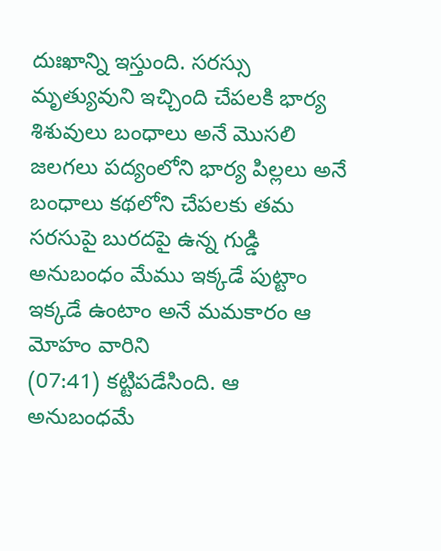దుఃఖాన్ని ఇస్తుంది. సరస్సు మృత్యువుని ఇచ్చింది చేపలకి భార్య శిశువులు బంధాలు అనే మొసలి జలగలు పద్యంలోని భార్య పిల్లలు అనే బంధాలు కథలోని చేపలకు తమ సరసుపై బురదపై ఉన్న గుడ్డి అనుబంధం మేము ఇక్కడే పుట్టాం ఇక్కడే ఉంటాం అనే మమకారం ఆ మోహం వారిని
(07:41) కట్టిపడేసింది. ఆ అనుబంధమే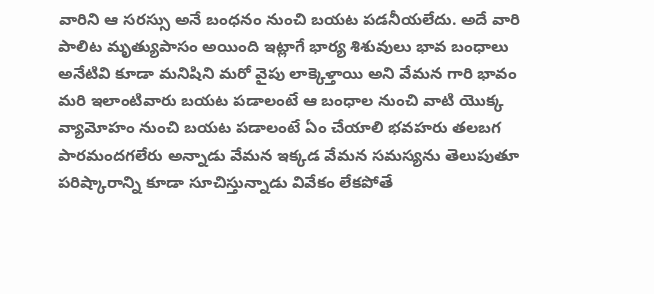వారిని ఆ సరస్సు అనే బంధనం నుంచి బయట పడనీయలేదు. అదే వారి పాలిట మృత్యుపాసం అయింది ఇట్లాగే భార్య శిశువులు భావ బంధాలు అనేటివి కూడా మనిషిని మరో వైపు లాక్కెళ్తాయి అని వేమన గారి భావం మరి ఇలాంటివారు బయట పడాలంటే ఆ బంధాల నుంచి వాటి యొక్క వ్యామోహం నుంచి బయట పడాలంటే ఏం చేయాలి భవహరు తలబగ పారమందగలేరు అన్నాడు వేమన ఇక్కడ వేమన సమస్యను తెలుపుతూ పరిష్కారాన్ని కూడా సూచిస్తున్నాడు వివేకం లేకపోతే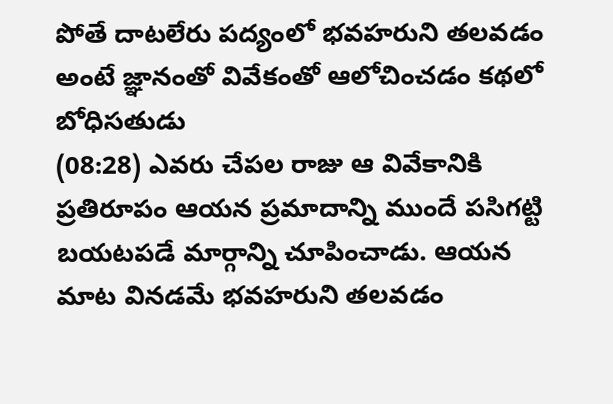పోతే దాటలేరు పద్యంలో భవహరుని తలవడం అంటే జ్ఞానంతో వివేకంతో ఆలోచించడం కథలో బోధిసతుడు
(08:28) ఎవరు చేపల రాజు ఆ వివేకానికి ప్రతిరూపం ఆయన ప్రమాదాన్ని ముందే పసిగట్టి బయటపడే మార్గాన్ని చూపించాడు. ఆయన మాట వినడమే భవహరుని తలవడం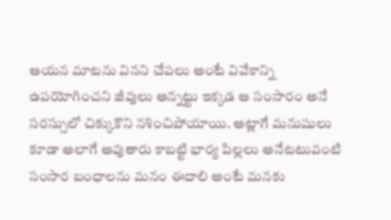ఆయన మాటను వినని చేపలు అంటే వివేకాన్ని ఉపయోగించని జీవులు అన్నట్టు ఇక్కడ ఆ సంసారం అనే సరస్సులో చిక్కుకొని నశించిపోయాయి. అట్లాగే మనుషులు కూడా అలాగే అవుతారు కాబట్టి భార్య పిల్లలు అనేటటువంటి సంసార బంధాలను మనం ఈదాలి అంటే మనకు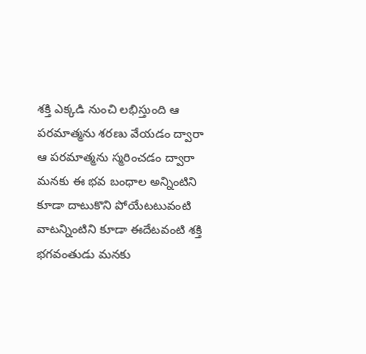శక్తి ఎక్కడి నుంచి లభిస్తుంది ఆ పరమాత్మను శరణు వేయడం ద్వారా ఆ పరమాత్మను స్మరించడం ద్వారా మనకు ఈ భవ బంధాల అన్నింటిని కూడా దాటుకొని పోయేటటువంటి వాటన్నింటిని కూడా ఈదేటవంటి శక్తి భగవంతుడు మనకు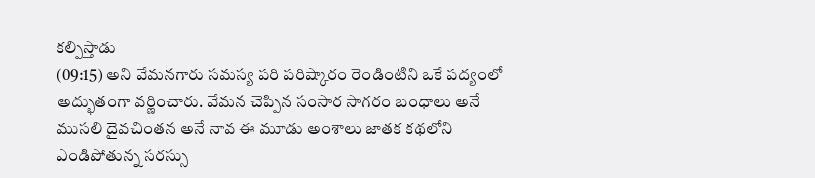కల్పిస్తాడు
(09:15) అని వేమనగారు సమస్య పరి పరిష్కారం రెండింటిని ఒకే పద్యంలో అద్భుతంగా వర్ణించారు. వేమన చెప్పిన సంసార సాగరం బంధాలు అనే ముసలి దైవచింతన అనే నావ ఈ మూడు అంశాలు జాతక కథలోని ఎండిపోతున్న సరస్సు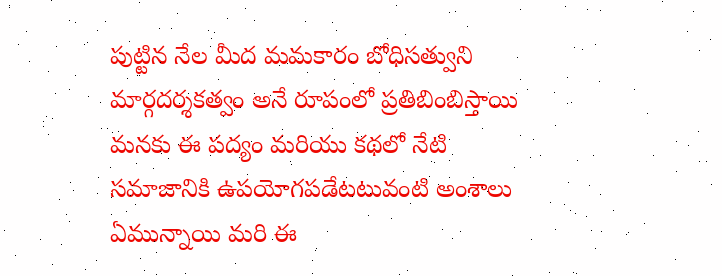పుట్టిన నేల మీద మమకారం బోధిసత్వుని మార్గదర్శకత్వం అనే రూపంలో ప్రతిబింబిస్తాయి మనకు ఈ పద్యం మరియు కథలో నేటి సమాజానికి ఉపయోగపడేటటువంటి అంశాలు ఏమున్నాయి మరి ఈ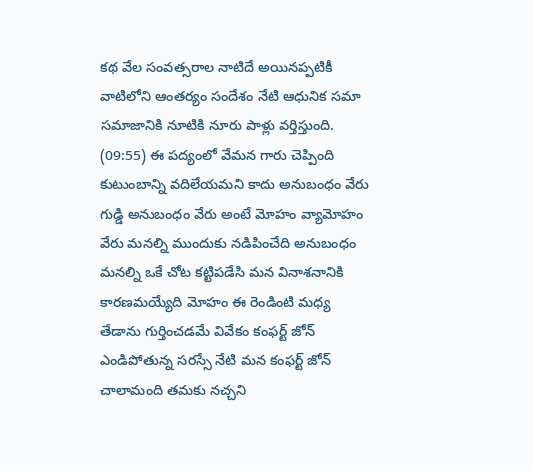కథ వేల సంవత్సరాల నాటిదే అయినప్పటికీ వాటిలోని ఆంతర్యం సందేశం నేటి ఆధునిక సమా సమాజానికి నూటికి నూరు పాళ్లు వర్తిస్తుంది.
(09:55) ఈ పద్యంలో వేమన గారు చెప్పింది కుటుంబాన్ని వదిలేయమని కాదు అనుబంధం వేరు గుడ్డి అనుబంధం వేరు అంటే మోహం వ్యామోహం వేరు మనల్ని ముందుకు నడిపించేది అనుబంధం మనల్ని ఒకే చోట కట్టిపడేసి మన వినాశనానికి కారణమయ్యేది మోహం ఈ రెండింటి మధ్య తేడాను గుర్తించడమే వివేకం కంఫర్ట్ జోన్ ఎండిపోతున్న సరస్సే నేటి మన కంఫర్ట్ జోన్ చాలామంది తమకు నచ్చని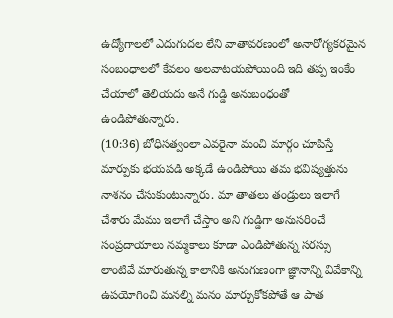ఉద్యోగాలలో ఎదుగుదల లేని వాతావరణంలో అనారోగ్యకరమైన సంబంధాలలో కేవలం అలవాటయపోయింది ఇది తప్ప ఇంకేం చేయాలో తెలియదు అనే గుడ్డి అనుబంధంతో ఉండిపోతున్నారు.
(10:36) బోధిసత్వంలా ఎవరైనా మంచి మార్గం చూపిస్తే మార్పుకు భయపడి అక్కడే ఉండిపోయి తమ భవిష్యత్తును నాశనం చేసుకుంటున్నారు. మా తాతలు తండ్రులు ఇలాగే చేశారు మేము ఇలాగే చేస్తాం అని గుడ్డిగా అనుసరించే సంప్రదాయాలు నమ్మకాలు కూడా ఎండిపోతున్న సరస్సు లాంటివే మారుతున్న కాలానికి అనుగుణంగా జ్ఞానాన్ని వివేకాన్ని ఉపయోగించి మనల్ని మనం మార్చుకోకపోతే ఆ పాత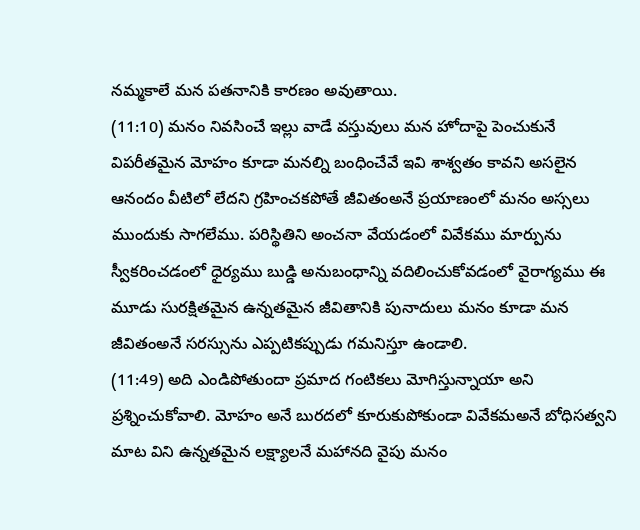నమ్మకాలే మన పతనానికి కారణం అవుతాయి.
(11:10) మనం నివసించే ఇల్లు వాడే వస్తువులు మన హోదాపై పెంచుకునే విపరీతమైన మోహం కూడా మనల్ని బంధించేవే ఇవి శాశ్వతం కావని అసలైన ఆనందం వీటిలో లేదని గ్రహించకపోతే జీవితంఅనే ప్రయాణంలో మనం అస్సలు ముందుకు సాగలేము. పరిస్థితిని అంచనా వేయడంలో వివేకము మార్పును స్వీకరించడంలో ధైర్యము బుడ్డి అనుబంధాన్ని వదిలించుకోవడంలో వైరాగ్యము ఈ మూడు సురక్షితమైన ఉన్నతమైన జీవితానికి పునాదులు మనం కూడా మన జీవితంఅనే సరస్సును ఎప్పటికప్పుడు గమనిస్తూ ఉండాలి.
(11:49) అది ఎండిపోతుందా ప్రమాద గంటికలు మోగిస్తున్నాయా అని ప్రశ్నించుకోవాలి. మోహం అనే బురదలో కూరుకుపోకుండా వివేకమఅనే బోధిసత్వని మాట విని ఉన్నతమైన లక్ష్యాలనే మహానది వైపు మనం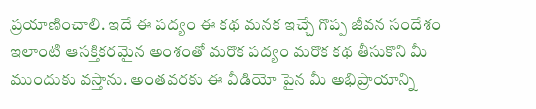ప్రయాణించాలి. ఇదే ఈ పద్యం ఈ కథ మనక ఇచ్చే గొప్ప జీవన సందేశం ఇలాంటి ఆసక్తికరమైన అంశంతో మరొక పద్యం మరొక కథ తీసుకొని మీ ముందుకు వస్తాను. అంతవరకు ఈ వీడియో పైన మీ అభిప్రాయాన్ని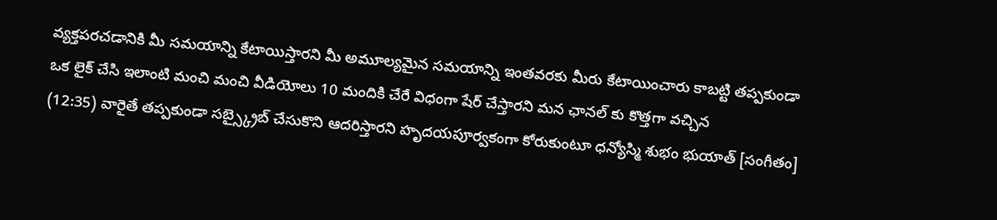వ్యక్తపరచడానికి మీ సమయాన్ని కేటాయిస్తారని మీ అమూల్యమైన సమయాన్ని ఇంతవరకు మీరు కేటాయించారు కాబట్టి తప్పకుండా ఒక లైక్ చేసి ఇలాంటి మంచి మంచి వీడియోలు 10 మందికి చేరే విధంగా షేర్ చేస్తారని మన ఛానల్ కు కొత్తగా వచ్చిన
(12:35) వారైతే తప్పకుండా సబ్స్క్రైబ్ చేసుకొని ఆదరిస్తారని హృదయపూర్వకంగా కోరుకుంటూ ధన్యోస్మి శుభం భుయాత్ [సంగీతం]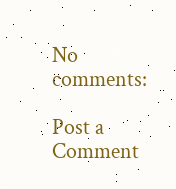No comments:

Post a Comment